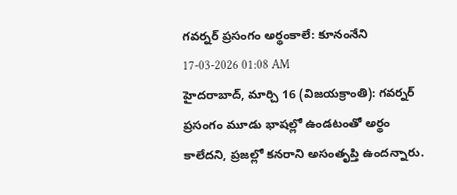గవర్నర్ ప్రసంగం అర్థంకాలే: కూనంనేని
17-03-2026 01:08 AM
హైదరాబాద్, మార్చి 16 (విజయక్రాంతి): గవర్నర్ ప్రసంగం మూడు భాషల్లో ఉండటంతో అర్థం కాలేదని, ప్రజల్లో కనరాని అసంతృప్తి ఉందన్నారు.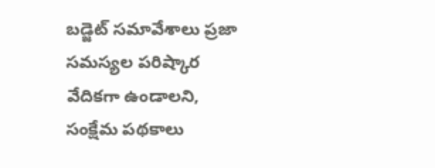బడ్జెట్ సమావేశాలు ప్రజా సమస్యల పరిష్కార వేదికగా ఉండాలని, సంక్షేమ పథకాలు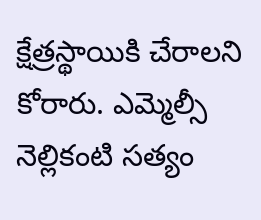క్షేత్రస్థాయికి చేరాలని కోరారు. ఎమ్మెల్సీ నెల్లికంటి సత్యం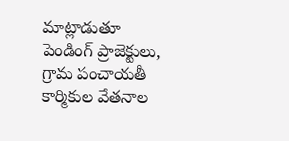మాట్లాడుతూ పెండింగ్ ప్రాజెక్టులు, గ్రామ పంచాయతీ కార్మికుల వేతనాల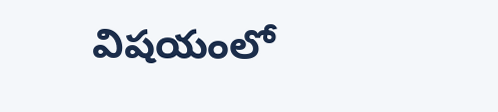విషయంలో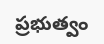ప్రభుత్వం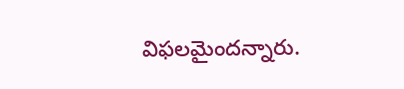విఫలమైందన్నారు.